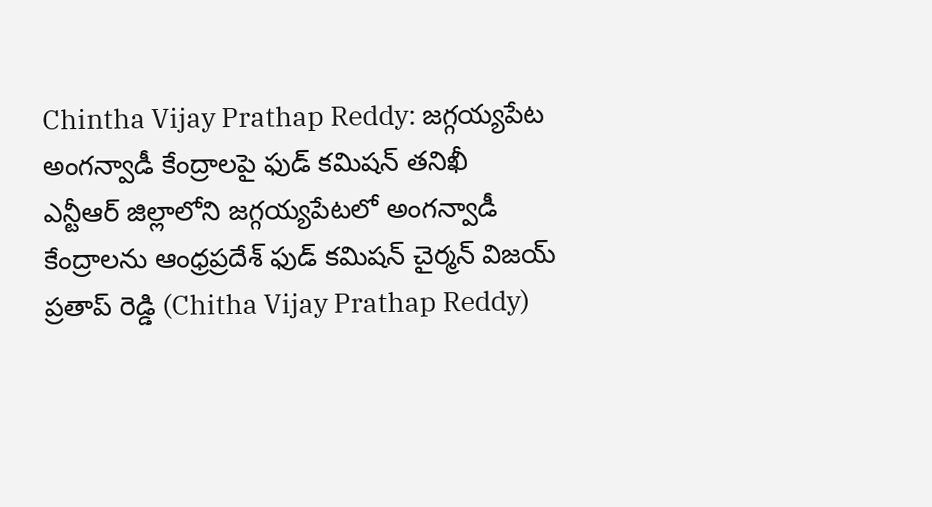Chintha Vijay Prathap Reddy: జగ్గయ్యపేట అంగన్వాడీ కేంద్రాలపై ఫుడ్ కమిషన్ తనిఖీ
ఎన్టీఆర్ జిల్లాలోని జగ్గయ్యపేటలో అంగన్వాడీ కేంద్రాలను ఆంధ్రప్రదేశ్ ఫుడ్ కమిషన్ చైర్మన్ విజయ్ ప్రతాప్ రెడ్డి (Chitha Vijay Prathap Reddy)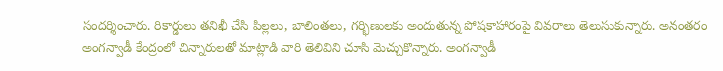సందర్శించారు. రికార్డులు తనిఖీ చేసి పిల్లలు, బాలింతలు, గర్భిణులకు అందుతున్న పోషకాహారంపై వివరాలు తెలుసుకున్నారు. అనంతరం అంగన్వాడీ కేంద్రంలో చిన్నారులతో మాట్లాడి వారి తెలివిని చూసి మెచ్చుకొన్నారు. అంగన్వాడీ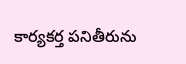కార్యకర్త పనితీరును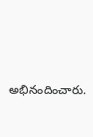అభినందించారు.